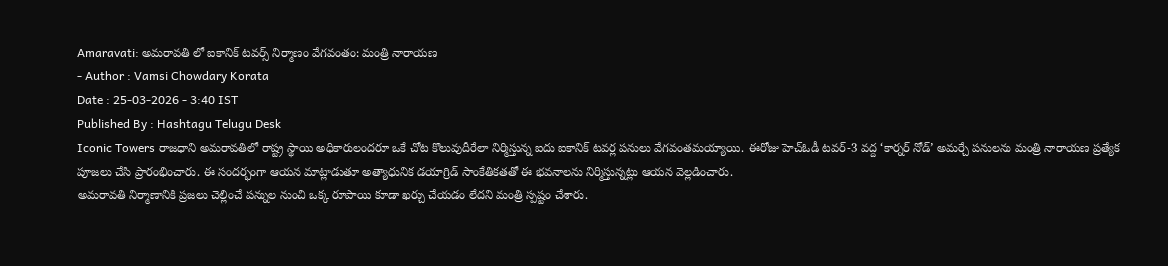Amaravati: అమరావతి లో ఐకానిక్ టవర్స్ నిర్మాణం వేగవంతం: మంత్రి నారాయణ
- Author : Vamsi Chowdary Korata
Date : 25-03-2026 - 3:40 IST
Published By : Hashtagu Telugu Desk
Iconic Towers రాజధాని అమరావతిలో రాష్ట్ర స్థాయి అధికారులందరూ ఒకే చోట కొలువుదీరేలా నిర్మిస్తున్న ఐదు ఐకానిక్ టవర్ల పనులు వేగవంతమయ్యాయి. ఈరోజు హెచ్ఓడీ టవర్-3 వద్ద ‘కార్నర్ నోడ్’ అమర్చే పనులను మంత్రి నారాయణ ప్రత్యేక పూజలు చేసి ప్రారంభించారు. ఈ సందర్భంగా ఆయన మాట్లాడుతూ అత్యాధునిక డయాగ్రిడ్ సాంకేతికతతో ఈ భవనాలను నిర్మిస్తున్నట్లు ఆయన వెల్లడించారు.
అమరావతి నిర్మాణానికి ప్రజలు చెల్లించే పన్నుల నుంచి ఒక్క రూపాయి కూడా ఖర్చు చేయడం లేదని మంత్రి స్పష్టం చేశారు.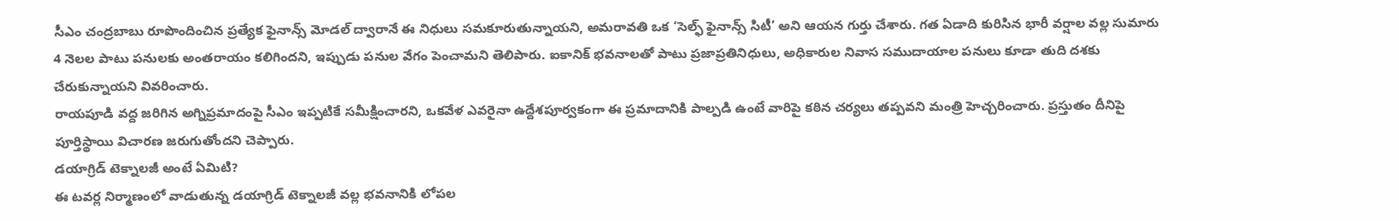సీఎం చంద్రబాబు రూపొందించిన ప్రత్యేక ఫైనాన్స్ మోడల్ ద్వారానే ఈ నిధులు సమకూరుతున్నాయని, అమరావతి ఒక ‘సెల్ఫ్ ఫైనాన్స్ సిటీ’ అని ఆయన గుర్తు చేశారు. గత ఏడాది కురిసిన భారీ వర్షాల వల్ల సుమారు 4 నెలల పాటు పనులకు అంతరాయం కలిగిందని, ఇప్పుడు పనుల వేగం పెంచామని తెలిపారు. ఐకానిక్ భవనాలతో పాటు ప్రజాప్రతినిధులు, అధికారుల నివాస సముదాయాల పనులు కూడా తుది దశకు చేరుకున్నాయని వివరించారు.
రాయపూడి వద్ద జరిగిన అగ్నిప్రమాదంపై సీఎం ఇప్పటికే సమీక్షించారని, ఒకవేళ ఎవరైనా ఉద్దేశపూర్వకంగా ఈ ప్రమాదానికి పాల్పడి ఉంటే వారిపై కఠిన చర్యలు తప్పవని మంత్రి హెచ్చరించారు. ప్రస్తుతం దీనిపై పూర్తిస్థాయి విచారణ జరుగుతోందని చెప్పారు.
డయాగ్రిడ్ టెక్నాలజీ అంటే ఏమిటి?
ఈ టవర్ల నిర్మాణంలో వాడుతున్న డయాగ్రిడ్ టెక్నాలజీ వల్ల భవనానికి లోపల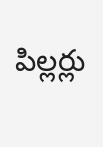పిల్లర్లు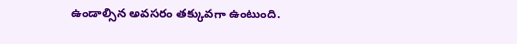ఉండాల్సిన అవసరం తక్కువగా ఉంటుంది.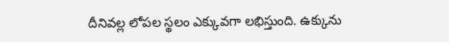దీనివల్ల లోపల స్థలం ఎక్కువగా లభిస్తుంది. ఉక్కును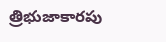త్రిభుజాకారపు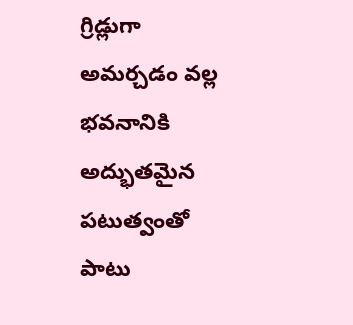గ్రిడ్లుగా అమర్చడం వల్ల భవనానికి అద్భుతమైన పటుత్వంతో పాటు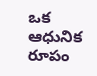ఒక ఆధునిక రూపం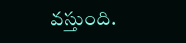వస్తుంది.